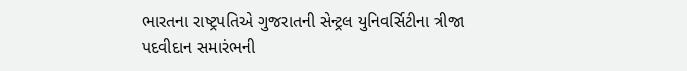ભારતના રાષ્ટ્રપતિએ ગુજરાતની સેન્ટ્રલ યુનિવર્સિટીના ત્રીજા પદવીદાન સમારંભની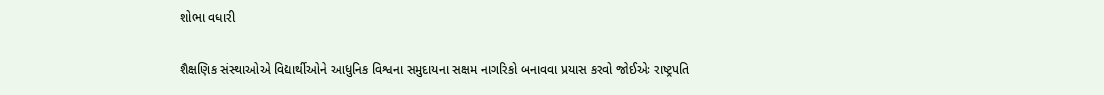શોભા વધારી

શૈક્ષણિક સંસ્થાઓએ વિદ્યાર્થીઓને આધુનિક વિશ્વના સમુદાયના સક્ષમ નાગરિકો બનાવવા પ્રયાસ કરવો જોઈએઃ રાષ્ટ્રપતિ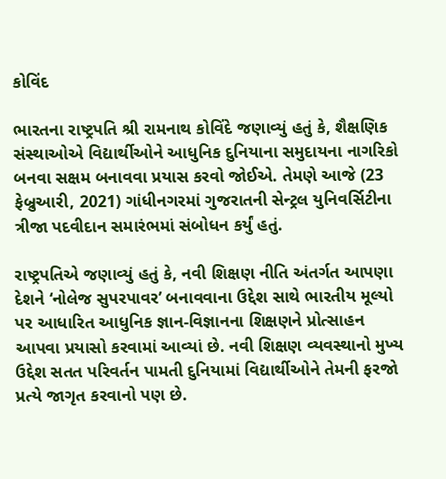કોવિંદ

ભારતના રાષ્ટ્રપતિ શ્રી રામનાથ કોવિંદે જણાવ્યું હતું કે, શૈક્ષણિક સંસ્થાઓએ વિદ્યાર્થીઓને આધુનિક દુનિયાના સમુદાયના નાગરિકો બનવા સક્ષમ બનાવવા પ્રયાસ કરવો જોઈએ. તેમણે આજે (23 ફેબ્રુઆરી, 2021) ગાંધીનગરમાં ગુજરાતની સેન્ટ્રલ યુનિવર્સિટીના ત્રીજા પદવીદાન સમારંભમાં સંબોધન કર્યું હતું.

રાષ્ટ્રપતિએ જણાવ્યું હતું કે, નવી શિક્ષણ નીતિ અંતર્ગત આપણા દેશને ‘નોલેજ સુપરપાવર’ બનાવવાના ઉદ્દેશ સાથે ભારતીય મૂલ્યો પર આધારિત આધુનિક જ્ઞાન-વિજ્ઞાનના શિક્ષણને પ્રોત્સાહન આપવા પ્રયાસો કરવામાં આવ્યાં છે. નવી શિક્ષણ વ્યવસ્થાનો મુખ્ય ઉદ્દેશ સતત પરિવર્તન પામતી દુનિયામાં વિદ્યાર્થીઓને તેમની ફરજો પ્રત્યે જાગૃત કરવાનો પણ છે.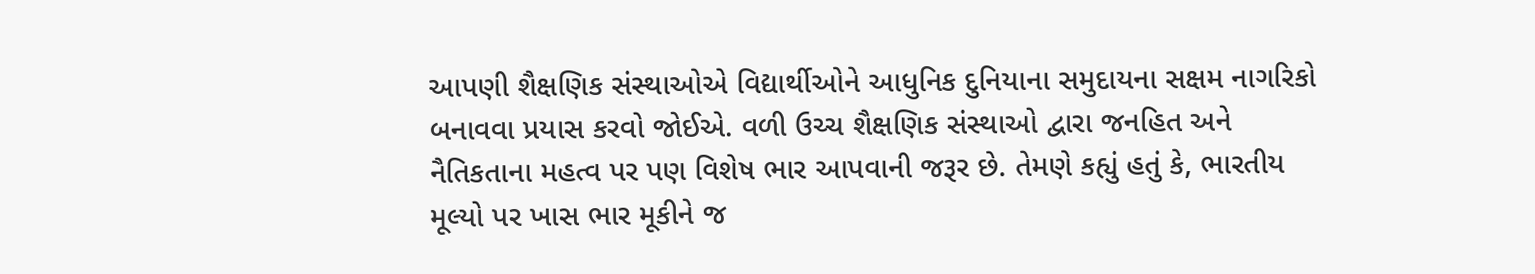આપણી શૈક્ષણિક સંસ્થાઓએ વિદ્યાર્થીઓને આધુનિક દુનિયાના સમુદાયના સક્ષમ નાગરિકો બનાવવા પ્રયાસ કરવો જોઈએ. વળી ઉચ્ચ શૈક્ષણિક સંસ્થાઓ દ્વારા જનહિત અને નૈતિકતાના મહત્વ પર પણ વિશેષ ભાર આપવાની જરૂર છે. તેમણે કહ્યું હતું કે, ભારતીય મૂલ્યો પર ખાસ ભાર મૂકીને જ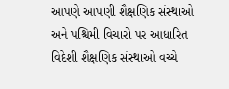આપણે આપણી શૈક્ષણિક સંસ્થાઓ અને પશ્ચિમી વિચારો પર આધારિત વિદેશી શૈક્ષણિક સંસ્થાઓ વચ્ચે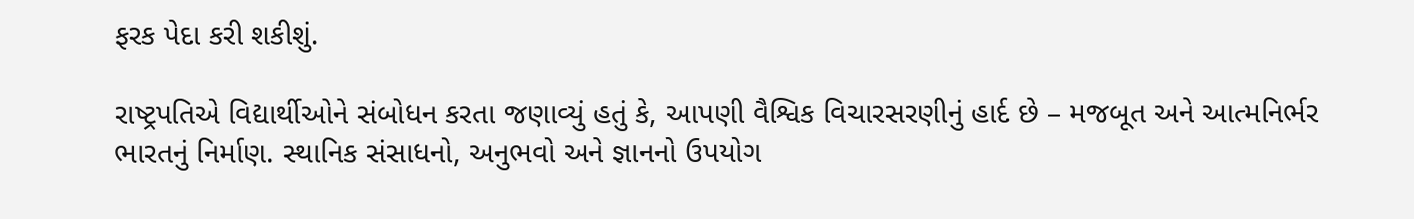ફરક પેદા કરી શકીશું.

રાષ્ટ્રપતિએ વિદ્યાર્થીઓને સંબોધન કરતા જણાવ્યું હતું કે, આપણી વૈશ્વિક વિચારસરણીનું હાર્દ છે – મજબૂત અને આત્મનિર્ભર ભારતનું નિર્માણ. સ્થાનિક સંસાધનો, અનુભવો અને જ્ઞાનનો ઉપયોગ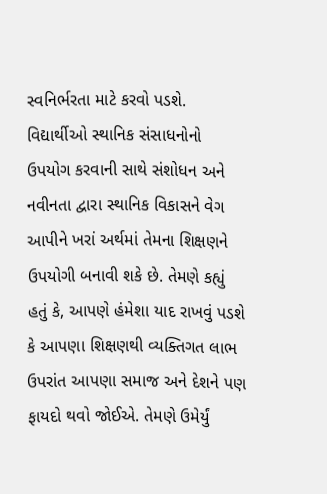સ્વનિર્ભરતા માટે કરવો પડશે. વિદ્યાર્થીઓ સ્થાનિક સંસાધનોનો ઉપયોગ કરવાની સાથે સંશોધન અને નવીનતા દ્વારા સ્થાનિક વિકાસને વેગ આપીને ખરાં અર્થમાં તેમના શિક્ષણને ઉપયોગી બનાવી શકે છે. તેમણે કહ્યું હતું કે, આપણે હંમેશા યાદ રાખવું પડશે કે આપણા શિક્ષણથી વ્યક્તિગત લાભ ઉપરાંત આપણા સમાજ અને દેશને પણ ફાયદો થવો જોઈએ. તેમણે ઉમેર્યું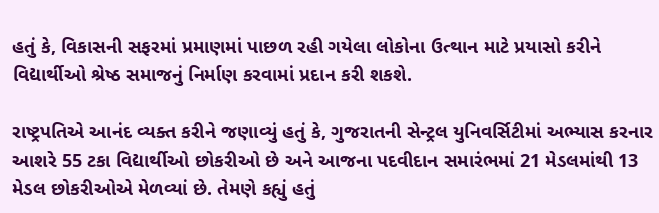હતું કે, વિકાસની સફરમાં પ્રમાણમાં પાછળ રહી ગયેલા લોકોના ઉત્થાન માટે પ્રયાસો કરીને વિદ્યાર્થીઓ શ્રેષ્ઠ સમાજનું નિર્માણ કરવામાં પ્રદાન કરી શકશે.

રાષ્ટ્રપતિએ આનંદ વ્યક્ત કરીને જણાવ્યું હતું કે, ગુજરાતની સેન્ટ્રલ યુનિવર્સિટીમાં અભ્યાસ કરનાર આશરે 55 ટકા વિદ્યાર્થીઓ છોકરીઓ છે અને આજના પદવીદાન સમારંભમાં 21 મેડલમાંથી 13 મેડલ છોકરીઓએ મેળવ્યાં છે. તેમણે કહ્યું હતું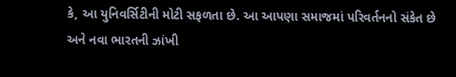કે, આ યુનિવર્સિટીની મોટી સફળતા છે. આ આપણા સમાજમાં પરિવર્તનનો સંકેત છે અને નવા ભારતની ઝાંખી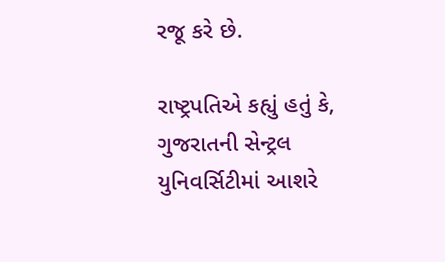રજૂ કરે છે.

રાષ્ટ્રપતિએ કહ્યું હતું કે, ગુજરાતની સેન્ટ્રલ યુનિવર્સિટીમાં આશરે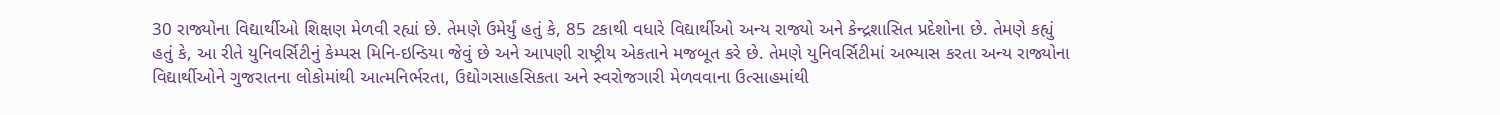30 રાજ્યોના વિદ્યાર્થીઓ શિક્ષણ મેળવી રહ્યાં છે. તેમણે ઉમેર્યું હતું કે, 85 ટકાથી વધારે વિદ્યાર્થીઓ અન્ય રાજ્યો અને કેન્દ્રશાસિત પ્રદેશોના છે. તેમણે કહ્યું હતું કે, આ રીતે યુનિવર્સિટીનું કેમ્પસ મિનિ-ઇન્ડિયા જેવું છે અને આપણી રાષ્ટ્રીય એકતાને મજબૂત કરે છે. તેમણે યુનિવર્સિટીમાં અભ્યાસ કરતા અન્ય રાજ્યોના વિદ્યાર્થીઓને ગુજરાતના લોકોમાંથી આત્મનિર્ભરતા, ઉદ્યોગસાહસિકતા અને સ્વરોજગારી મેળવવાના ઉત્સાહમાંથી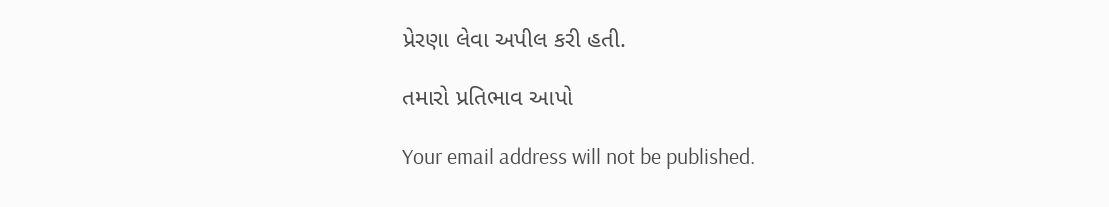પ્રેરણા લેવા અપીલ કરી હતી.

તમારો પ્રતિભાવ આપો

Your email address will not be published.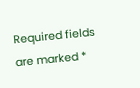Required fields are marked *